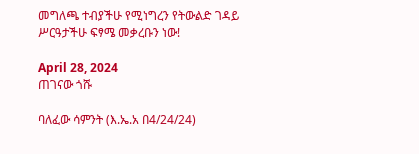መግለጫ ተብያችሁ የሚነግረን የትውልድ ገዳይ ሥርዓታችሁ ፍፃሜ መቃረቡን ነው!

April 28, 2024
ጠገናው ጎሹ

ባለፈው ሳምንት (እ.ኤ.አ በ4/24/24)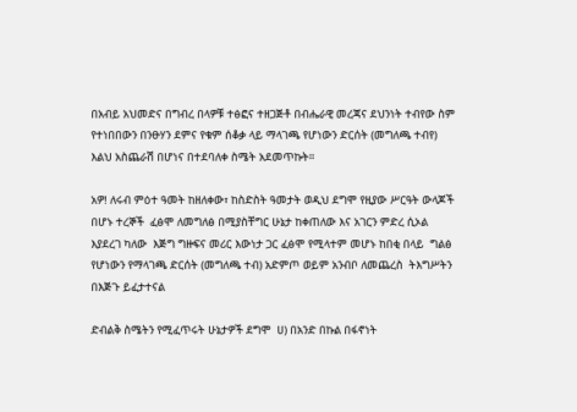በአብይ አህመድና በግብረ በላዎቹ ተፅፎና ተዘጋጅቶ በብሔራዊ መረጃና ደህንነት ተብየው ስም የተነበበውን በንፁሃን ደምና የቁም ሰቆቃ ላይ ማላገጫ የሆነውን ድርሰት (መግለጫ ተብየ) እልህ አስጨራሽ በሆነና በተደባለቀ ስሜት አደመጥኩት።

አዎ! ለሩብ ምዕተ ዓመት ከዘለቀው፣ ከስድስት ዓመታት ወዲህ ደግሞ የዚያው ሥርዓት ውላጆች በሆኑ ተረኞች  ፈፅሞ ለመግለፅ በሚያስቸግር ሁኔታ ከቀጠለው እና አገርን ምድረ ሲኦል እያደረገ ካለው  እጅግ ግዙፍና መሪር እውነታ ጋር ፈፅሞ የሚላተም መሆኑ ከበቂ በላይ  ግልፅ የሆነውን የማላገጫ ድርሰት (መግለጫ ተብ) አድምጦ ወይም አንብቦ ለመጨረስ  ትእግሥትን በእጅጉ ይፈታተናል

ድብልቅ ስሜትን የሚፈጥሩት ሁኔታዎች ደግሞ  ሀ) በአንድ በኩል በፋኖነት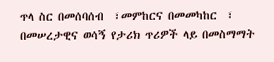ጥላ ስር በመሰባሰብ  ፣መምከርና በመመካከር  ፣ በመሠረታዊና ወሳኝ የታሪክ ጥሪዎች ላይ በመስማማት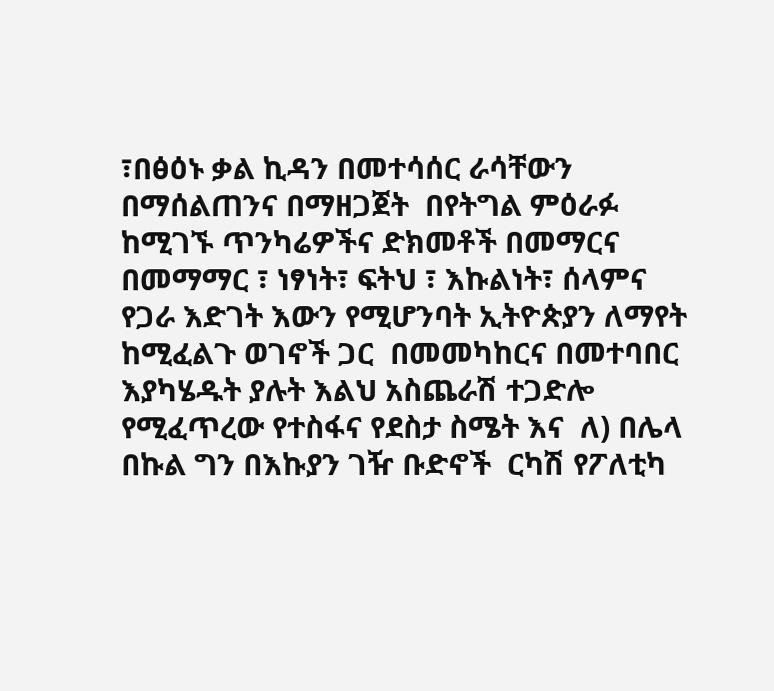፣በፅዕኑ ቃል ኪዳን በመተሳሰር ራሳቸውን በማሰልጠንና በማዘጋጀት  በየትግል ምዕራፉ ከሚገኙ ጥንካሬዎችና ድክመቶች በመማርና በመማማር ፣ ነፃነት፣ ፍትህ ፣ እኩልነት፣ ሰላምና የጋራ እድገት እውን የሚሆንባት ኢትዮጵያን ለማየት ከሚፈልጉ ወገኖች ጋር  በመመካከርና በመተባበር  እያካሄዱት ያሉት እልህ አስጨራሽ ተጋድሎ የሚፈጥረው የተስፋና የደስታ ስሜት እና  ለ) በሌላ በኩል ግን በእኩያን ገዥ ቡድኖች  ርካሽ የፖለቲካ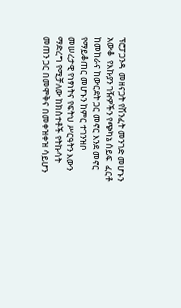ፕሮፓጋንዳ  መዘናጋት የሽንፈት መንገድ መሆኑን አውቆ  የእኩያን ገዥዎችን የጭካኔ ሰይፍ  ፈርቶ ከመከራና ከውርደት ጋር መኖር እንደ መኖር  የማይቆጠር መሆኑን ከምር ተገንዝቦ  መሠረታዊ የነፃነትና የፍትህ ሥርዓትን እውን ማድረግ የሚቻለው ከክስተቶች የትኩሳት መጠን ጋር በመሞቅና በመቀዝቀዝ ሳይሆን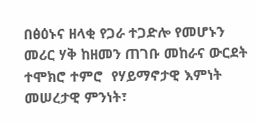በፅዕኑና ዘላቂ የጋራ ተጋድሎ የመሆኑን መሪር ሃቅ ከዘመን ጠገቡ መከራና ውርደት ተሞክሮ ተምሮ  የሃይማኖታዊ እምነት መሠረታዊ ምንነት፣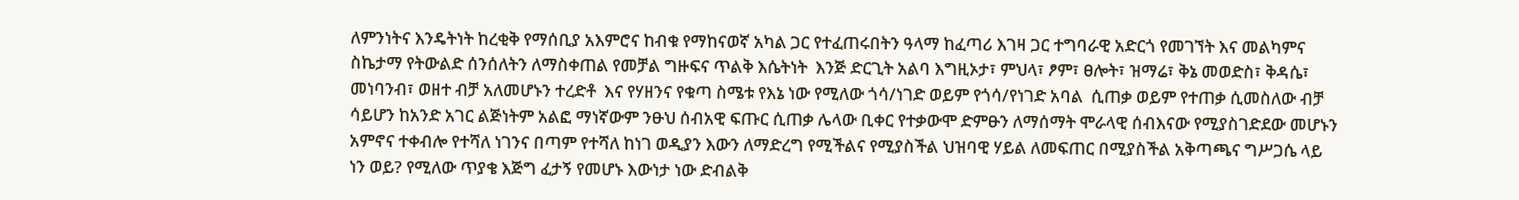ለምንነትና እንዴትነት ከረቂቅ የማሰቢያ አእምሮና ከብቁ የማከናወኛ አካል ጋር የተፈጠሩበትን ዓላማ ከፈጣሪ እገዛ ጋር ተግባራዊ አድርጎ የመገኘት እና መልካምና ስኬታማ የትውልድ ሰንሰለትን ለማስቀጠል የመቻል ግዙፍና ጥልቅ እሴትነት  እንጅ ድርጊት አልባ እግዚኦታ፣ ምህላ፣ ፆም፣ ፀሎት፣ ዝማሬ፣ ቅኔ መወድስ፣ ቅዳሴ፣ መነባንብ፣ ወዘተ ብቻ አለመሆኑን ተረድቶ  እና የሃዘንና የቁጣ ስሜቱ የእኔ ነው የሚለው ጎሳ/ነገድ ወይም የጎሳ/የነገድ አባል  ሲጠቃ ወይም የተጠቃ ሲመስለው ብቻ ሳይሆን ከአንድ አገር ልጅነትም አልፎ ማነኛውም ንፁህ ሰብአዊ ፍጡር ሲጠቃ ሌላው ቢቀር የተቃውሞ ድምፁን ለማሰማት ሞራላዊ ሰብእናው የሚያስገድደው መሆኑን አምኖና ተቀብሎ የተሻለ ነገንና በጣም የተሻለ ከነገ ወዲያን እውን ለማድረግ የሚችልና የሚያስችል ህዝባዊ ሃይል ለመፍጠር በሚያስችል አቅጣጫና ግሥጋሴ ላይ ነን ወይ? የሚለው ጥያቄ እጅግ ፈታኝ የመሆኑ እውነታ ነው ድብልቅ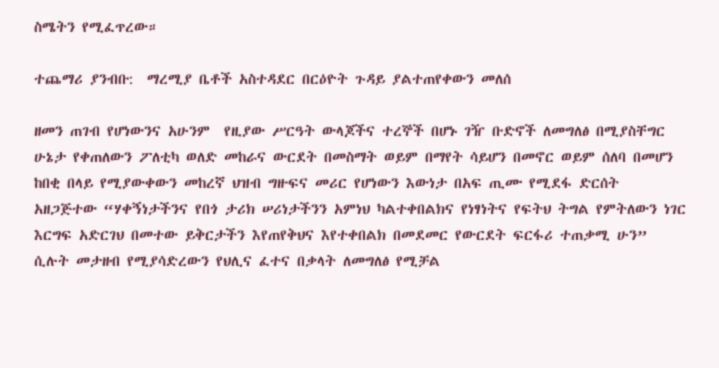ስሜትን የሚፈጥረው።

ተጨማሪ ያንብቡ:  ማረሚያ ቤቶች አስተዳደር በርዕዮት ጉዳይ ያልተጠየቀውን መለሰ

ዘመን ጠገብ የሆነውንና አሁንም  የዚያው ሥርዓት ውላጆችና ተረኞች በሆኑ ገዥ ቡድኖች ለመግለፅ በሚያስቸግር ሁኔታ የቀጠለውን ፖለቲካ ወለድ መከራና ውርደት በመስማት ወይም በማየት ሳይሆን በመኖር ወይም ሰለባ በመሆን ከበቂ በላይ የሚያውቀውን መከረኛ ህዝብ ግዙፍና መሪር የሆነውን እውነታ በአፍ ጢሙ የሚደፋ ድርሰት አዘጋጅተው “ሃቀኝነታችንና የበጎ ታሪክ ሠሪነታችንን አምነህ ካልተቀበልክና የነፃነትና የፍትህ ትግል የምትለውን ነገር  እርግፍ አድርገህ በመተው ይቅርታችን እየጠየቅህና እየተቀበልክ በመደመር የውርደት ፍርፋሪ ተጠቃሚ ሁን” ሲሉት መታዘብ የሚያሳድረውን የህሊና ፈተና በቃላት ለመግለፅ የሚቻል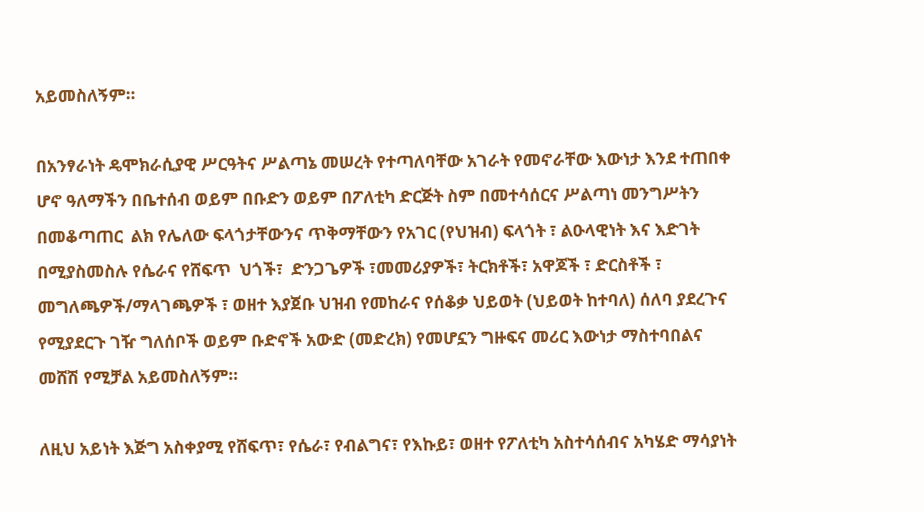አይመስለኝም።

በአንፃራነት ዴሞክራሲያዊ ሥርዓትና ሥልጣኔ መሠረት የተጣለባቸው አገራት የመኖራቸው እውነታ እንደ ተጠበቀ ሆኖ ዓለማችን በቤተሰብ ወይም በቡድን ወይም በፖለቲካ ድርጅት ስም በመተሳሰርና ሥልጣነ መንግሥትን በመቆጣጠር  ልክ የሌለው ፍላጎታቸውንና ጥቅማቸውን የአገር (የህዝብ) ፍላጎት ፣ ልዑላዊነት እና እድገት  በሚያስመስሉ የሴራና የሸፍጥ  ህጎች፣  ድንጋጌዎች ፣መመሪያዎች፣ ትርክቶች፣ አዋጆች ፣ ድርስቶች ፣ መግለጫዎች/ማላገጫዎች ፣ ወዘተ እያጀቡ ህዝብ የመከራና የሰቆቃ ህይወት (ህይወት ከተባለ) ሰለባ ያደረጉና የሚያደርጉ ገዥ ግለሰቦች ወይም ቡድኖች አውድ (መድረክ) የመሆኗን ግዙፍና መሪር እውነታ ማስተባበልና መሸሽ የሚቻል አይመስለኝም።

ለዚህ አይነት እጅግ አስቀያሚ የሸፍጥ፣ የሴራ፣ የብልግና፣ የእኩይ፣ ወዘተ የፖለቲካ አስተሳሰብና አካሄድ ማሳያነት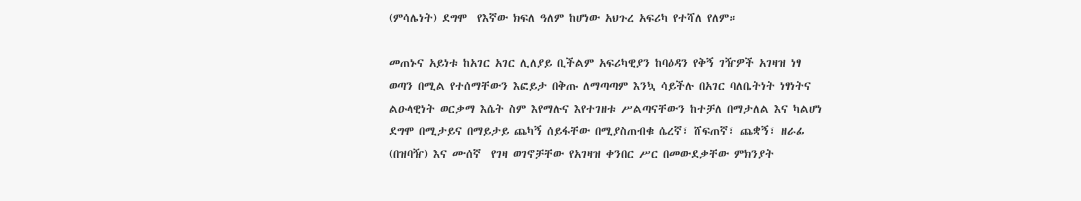(ምሳሌነት) ደግሞ  የእኛው ክፍለ ዓለም ከሆነው አህጉረ አፍሪካ የተሻለ የለም።

መጠኑና አይነቱ ከአገር አገር ሊለያይ ቢችልም አፍሪካዊያን ከባዕዳን የቅኝ ገዥዎች አገዛዝ ነፃ ወጣን በሚል የተሰማቸውን እፎይታ በቅጡ ለማጣጣም እንኳ ሳይችሉ በአገር ባለቤትነት ነፃነትና ልዑላዊነት ወርቃማ እሴት ስም እየማሉና እየተገዘቱ ሥልጣናቸውን ከተቻለ በማታለል እና ካልሆነ ደግሞ በሚታይና በማይታይ ጨካኝ ሰይፋቸው በሚያስጠብቁ ሴረኛ፣ ሸፍጠኛ፣ ጨቋኝ፣ ዘራፊ (በዝባዥ) እና ሙሰኛ  የገዛ ወገኖቻቸው የአገዛዝ ቀንበር ሥር በመውደቃቸው ምክንያት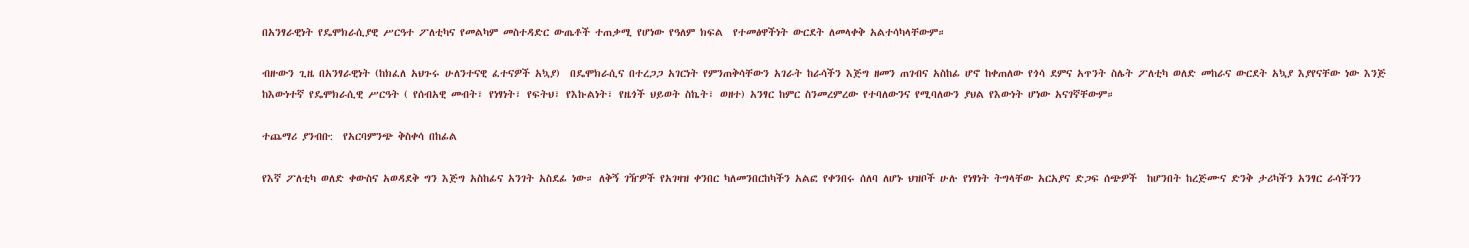በአንፃራዊነት የዴሞክራሲያዊ ሥርዓተ ፖለቲካና የመልካም መስተዳድር ውጤቶች ተጠቃሚ የሆነው የዓለም ክፍል  የተመፅዋችነት ውርደት ለመላቀቅ አልተሳካላቸውም።

ብዙውን ጊዜ በአንፃራዊነት (ከክፈለ አህጉሩ ሁለንተናዊ ፈተናዎች አኳያ)  በዴሞክራሲና በተረጋጋ አገርነት የምንጠቅሳቸውን አገራት ከራሳችን እጅግ ዘመን ጠገብና አስከፊ ሆኖ ከቀጠለው የጎሳ ደምና አጥንት ስሌት ፖለቲካ ወለድ መከራና ውርደት አኳያ እያየናቸው ነው እንጅ  ከእውነተኛ የዴሞክራሲዊ ሥርዓት ( የሰብአዊ መብት፣ የነፃነት፣ የፍትህ፣ የእኩልነት፣ የዜጎች ህይወት ስኬት፣ ወዘተ) አንፃር ከምር ስንመረምረው የተባለውንና የሚባለውን ያህል የእውነት ሆነው አናገኛቸውም።

ተጨማሪ ያንብቡ:  የአርባምንጭ ቅስቀሳ በከፊል

የእኛ ፖለቲካ ወለድ ቀውስና አወዳደቅ ግን እጅግ አስከፊና አንገት አስደፊ ነው። ለቅኝ ገዥዎች የአገዛዝ ቀንበር ካለመንበርከካችን አልፎ የቀንበሩ ሰለባ ለሆኑ ህዝቦች ሁሉ የነፃነት ትግላቸው አርአያና ድጋፍ ሰጭዎች  ከሆንበት ከረጅሙና ድንቅ ታሪካችን አንፃር ራሳችንን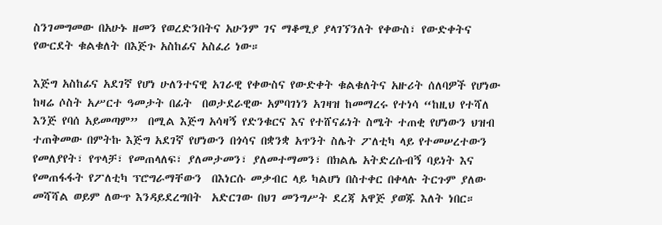ስንገመግመው በአሁኑ ዘመን የወረድንበትና አሁንም ገና ማቆሚያ ያላገኘንለት የቀውስ፣ የውድቀትና የውርደት ቁልቁለት በእጅጉ አስከፊና አስፈሪ ነው።

እጅግ አስከፊና አደገኛ የሆነ ሁለንተናዊ አገራዊ የቀውስና የውድቀት ቁልቁለትና አዙሪት ሰለባዎች የሆነው ከዛሬ ሶስት አሥርተ ዓመታት በፊት  በወታደራዊው አምባገነን አገዛዝ ከመማረሩ የተነሳ “ከዚህ የተሻለ እንጅ የባሰ አይመጣም”  በሚል እጅግ አሳዛኝ የድንቁርና እና የተሸናፊነት ስሜት ተጠቂ የሆነውን ህዝብ ተጠቅመው በምትኩ እጅግ አደገኛ የሆነውን በጎሳና በቋንቋ አጥንት ስሌት ፖለቲካ ላይ የተመሠረተውን የመለያየት፣ የጥላቻ፣ የመጠላለፍ፣ ያለመታመን፣ ያለመተማመን፣ በክልሌ አትድረሱብኝ ባይነት እና የመጠፋፋት የፖለቲካ ፕሮግራማቸውን  በእነርሱ መቃብር ላይ ካልሆነ በስተቀር በቀላሉ ትርጉም ያለው መሻሻል ወይም ለውጥ እንዳይደረግበት  አድርገው በህገ መንግሥት ደረጃ አዋጅ ያወጁ እለት ነበር።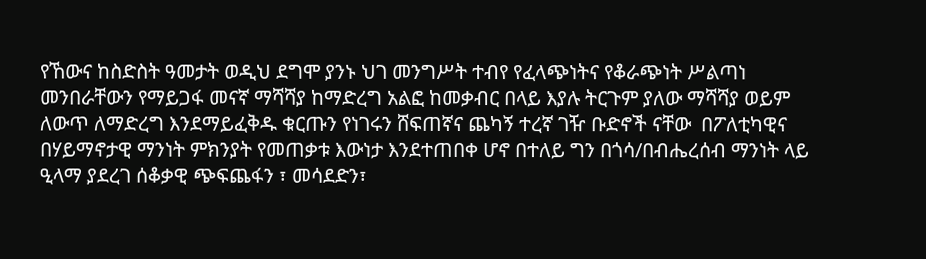የኸውና ከስድስት ዓመታት ወዲህ ደግሞ ያንኑ ህገ መንግሥት ተብየ የፈላጭነትና የቆራጭነት ሥልጣነ መንበራቸውን የማይጋፋ መናኛ ማሻሻያ ከማድረግ አልፎ ከመቃብር በላይ እያሉ ትርጉም ያለው ማሻሻያ ወይም ለውጥ ለማድረግ እንደማይፈቅዱ ቁርጡን የነገሩን ሸፍጠኛና ጨካኝ ተረኛ ገዥ ቡድኖች ናቸው  በፖለቲካዊና በሃይማኖታዊ ማንነት ምክንያት የመጠቃቱ እውነታ እንደተጠበቀ ሆኖ በተለይ ግን በጎሳ/በብሔረሰብ ማንነት ላይ ዒላማ ያደረገ ሰቆቃዊ ጭፍጨፋን ፣ መሳደድን፣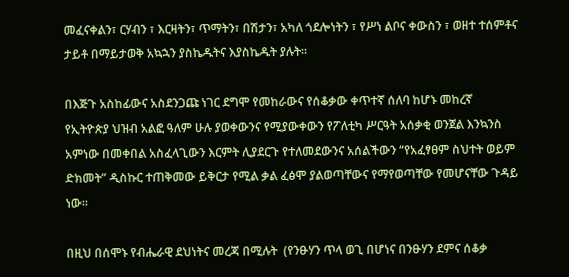መፈናቀልን፣ ርሃብን ፣ እርዛትን፣ ጥማትን፣ በሽታን፣ አካለ ጎደሎነትን ፣ የሥነ ልቦና ቀውስን ፣ ወዘተ ተሰምቶና ታይቶ በማይታወቅ አኳኋን ያስኬዱትና እያስኬዱት ያሉት።

በእጅጉ አስከፊውና አስደንጋጩ ነገር ደግሞ የመከራውና የሰቆቃው ቀጥተኛ ሰለባ ከሆኑ መከረኛ  የኢትዮጵያ ህዝብ አልፎ ዓለም ሁሉ ያወቀውንና የሚያውቀውን የፖለቲካ ሥርዓት አሰቃቂ ወንጀል እንኳንስ አምነው በመቀበል አስፈላጊውን እርምት ሊያደርጉ የተለመደውንና አሰልችውን “የአፈፃፀም ስህተት ወይም ድክመት” ዲስኩር ተጠቅመው ይቅርታ የሚል ቃል ፈፅሞ ያልወጣቸውና የማየወጣቸው የመሆናቸው ጉዳይ ነው።

በዚህ በሰሞኑ የብሔራዊ ደህነትና መረጃ በሚሉት  (የንፁሃን ጥላ ወጊ በሆነና በንፁሃን ደምና ሰቆቃ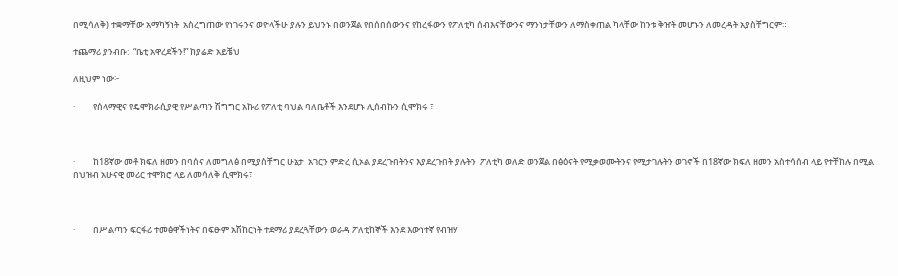በሚሳለቅ) ተቋማቸው አማካኝነት  አስረግጠው የነገሩንና ወዮላችሁ ያሉን ይህንኑ በወንጀል የበሰበሰውንና የከረፋውን የፖለቲካ ሰብእናቸውንና ማንነታቸውን ለማስቀጠል ካላቸው ከንቱ ቅዠት መሆኑን ለመረዳት አያስቸግርም።

ተጨማሪ ያንብቡ:  “ቤቲ አዋረደችን!” ከያሬድ አይቼህ

ለዚህም ነው፦

·         የሰላማዊና የዴሞክራሲያዊ የሥልጣን ሽግግር አኩሪ የፖለቲ ባህል ባለቤቶች እንደሆኑ ሊሰብኩን ሲሞክሩ ፣



·         ከ18ኛው መቶ ክፍለ ዘመን በባሰና ለመግለፅ በሚያስቸግር ሁኔታ  አገርን ምድረ ሲኦል ያደረጉበትንና እያደረጉበት ያሉትን  ፖለቲካ ወለድ ወንጀል በፅዕናት የሚቃወሙትንና የሚታገሉትን ወገኖች በ18ኛው ክፍለ ዘመን አስተሳሰብ ላይ የተቸከሉ በሚል በህዝብ አሁናዊ መሪር ተሞክሮ ላይ ለመሳለቅ ሲሞክሩ፣



·         በሥልጣን ፍርፋሪ ተመፅዋችነትና በፍፁም አሽከርነት ተደማሪ ያደረጓቸውን ወራዳ ፖለቲከኞች እንደ እውነተኛ የብዝሃ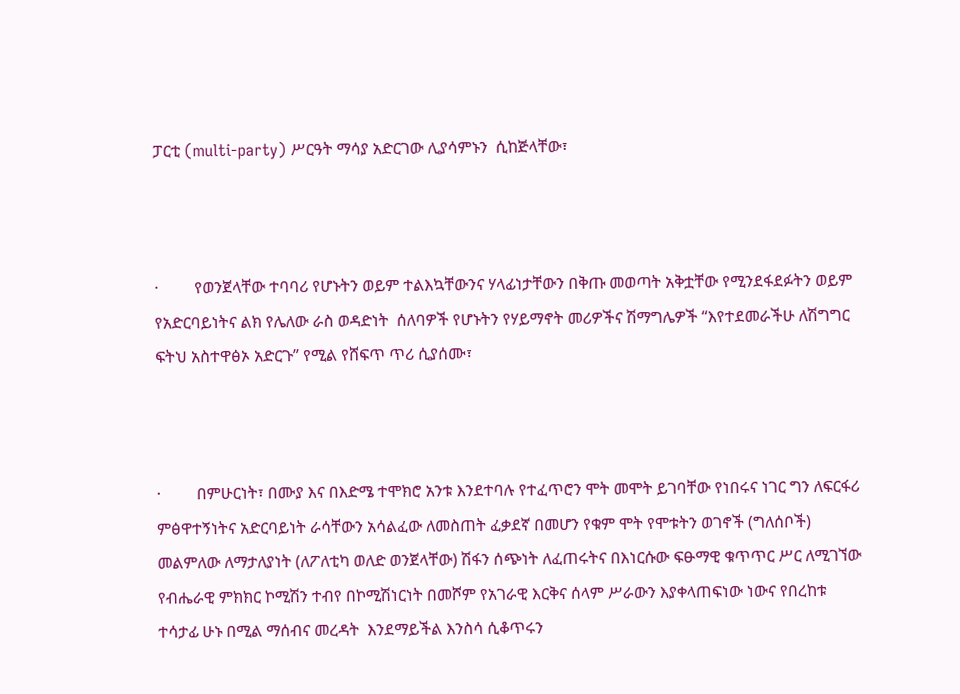ፓርቲ (multi-party) ሥርዓት ማሳያ አድርገው ሊያሳምኑን  ሲከጅላቸው፣



·         የወንጀላቸው ተባባሪ የሆኑትን ወይም ተልእኳቸውንና ሃላፊነታቸውን በቅጡ መወጣት አቅቷቸው የሚንደፋደፉትን ወይም የአድርባይነትና ልክ የሌለው ራስ ወዳድነት  ሰለባዎች የሆኑትን የሃይማኖት መሪዎችና ሽማግሌዎች “እየተደመራችሁ ለሽግግር ፍትህ አስተዋፅኦ አድርጉ” የሚል የሸፍጥ ጥሪ ሲያሰሙ፣



·         በምሁርነት፣ በሙያ እና በእድሜ ተሞክሮ አንቱ እንደተባሉ የተፈጥሮን ሞት መሞት ይገባቸው የነበሩና ነገር ግን ለፍርፋሪ ምፅዋተኝነትና አድርባይነት ራሳቸውን አሳልፈው ለመስጠት ፈቃደኛ በመሆን የቁም ሞት የሞቱትን ወገኖች (ግለሰቦች) መልምለው ለማታለያነት (ለፖለቲካ ወለድ ወንጀላቸው) ሽፋን ሰጭነት ለፈጠሩትና በእነርሱው ፍፁማዊ ቁጥጥር ሥር ለሚገኘው  የብሔራዊ ምክክር ኮሚሽን ተብየ በኮሚሽነርነት በመሾም የአገራዊ እርቅና ሰላም ሥራውን እያቀላጠፍነው ነውና የበረከቱ ተሳታፊ ሁኑ በሚል ማሰብና መረዳት  እንደማይችል እንስሳ ሲቆጥሩን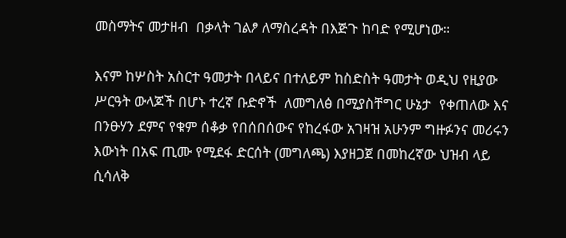መስማትና መታዘብ  በቃላት ገልፆ ለማስረዳት በእጅጉ ከባድ የሚሆነው።

እናም ከሦስት አስርተ ዓመታት በላይና በተለይም ከስድስት ዓመታት ወዲህ የዚያው ሥርዓት ውላጆች በሆኑ ተረኛ ቡድኖች  ለመግለፅ በሚያስቸግር ሁኔታ  የቀጠለው እና በንፁሃን ደምና የቁም ሰቆቃ የበሰበሰውና የከረፋው አገዛዝ አሁንም ግዙፉንና መሪሩን እውነት በአፍ ጢሙ የሚደፋ ድርሰት (መግለጫ) እያዘጋጀ በመከረኛው ህዝብ ላይ ሲሳለቅ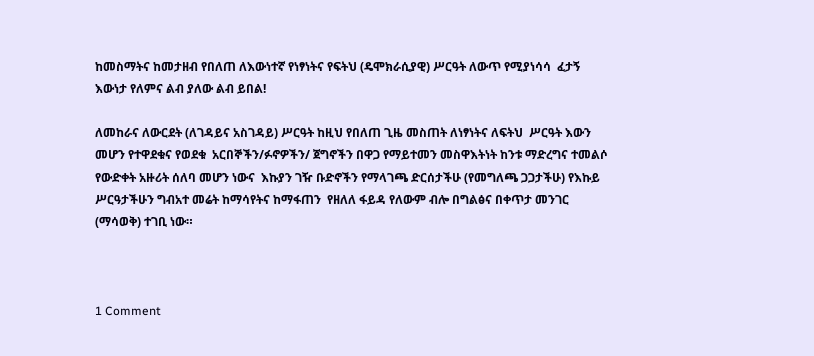ከመስማትና ከመታዘብ የበለጠ ለእውነተኛ የነፃነትና የፍትህ (ዴሞክራሲያዊ) ሥርዓት ለውጥ የሚያነሳሳ  ፈታኝ እውነታ የለምና ልብ ያለው ልብ ይበል!

ለመከራና ለውርደት (ለገዳይና አስገዳይ) ሥርዓት ከዚህ የበለጠ ጊዜ መስጠት ለነፃነትና ለፍትህ  ሥርዓት እውን መሆን የተዋደቁና የወደቁ  አርበኞችን/ፉኖዎችን/ ጀግኖችን በዋጋ የማይተመን መስዋእትነት ከንቱ ማድረግና ተመልሶ የውድቀት አዙሪት ሰለባ መሆን ነውና  እኩያን ገዥ ቡድኖችን የማላገጫ ድርሰታችሁ (የመግለጫ ጋጋታችሁ) የእኩይ ሥርዓታችሁን ግብአተ መሬት ከማሳየትና ከማፋጠን  የዘለለ ፋይዳ የለውም ብሎ በግልፅና በቀጥታ መንገር (ማሳወቅ) ተገቢ ነው።



1 Comment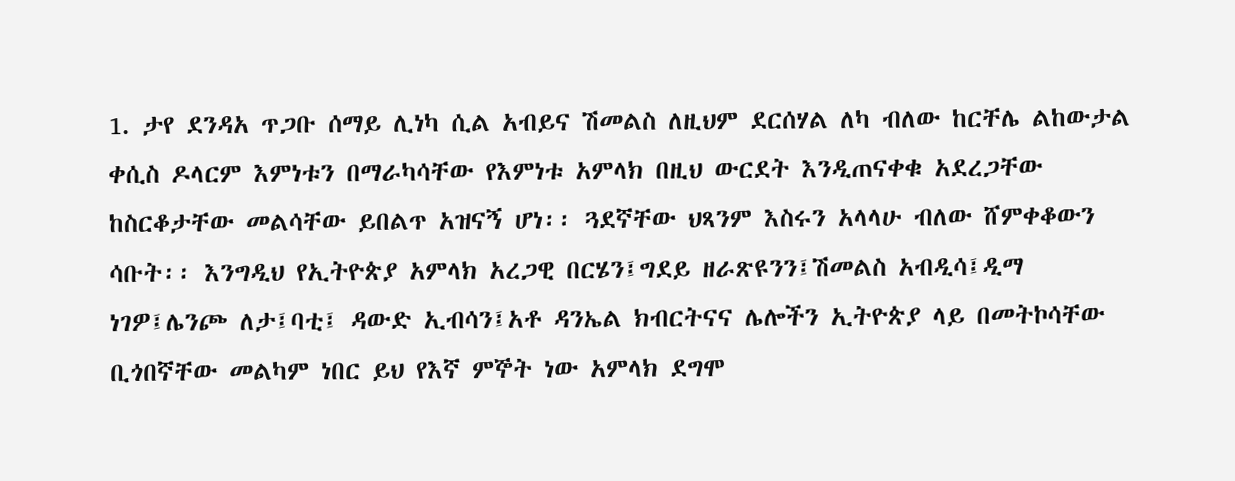1. ታየ ደንዳአ ጥጋቡ ሰማይ ሊነካ ሲል አብይና ሽመልስ ለዚህም ደርሰሃል ለካ ብለው ከርቸሌ ልከውታል ቀሲስ ዶላርም እምነቱን በማራካሳቸው የእምነቱ አምላክ በዚህ ውርደት እንዲጠናቀቁ አደረጋቸው ከስርቆታቸው መልሳቸው ይበልጥ አዝናኝ ሆነ፡፡ ጓደኛቸው ህጻንም እስሩን አላላሁ ብለው ሸምቀቆውን ሳቡት፡፡ እንግዲህ የኢትዮጵያ አምላክ አረጋዊ በርሄን፤ግደይ ዘራጽዩንን፤ሽመልስ አብዲሳ፤ዲማ ነገዎ፤ሌንጮ ለታ፤ባቲ፤ ዳውድ ኢብሳን፤አቶ ዳንኤል ክብርትናና ሌሎችን ኢትዮጵያ ላይ በመትኮሳቸው ቢጎበኛቸው መልካም ነበር ይህ የእኛ ምኞት ነው አምላክ ደግሞ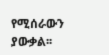የሚሰራውን ያውቃል፡፡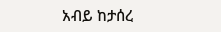አብይ ከታሰረ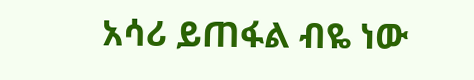አሳሪ ይጠፋል ብዬ ነው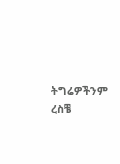ትግሬዎችንም ረስቼ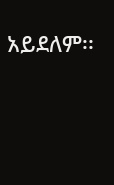አይደለም፡፡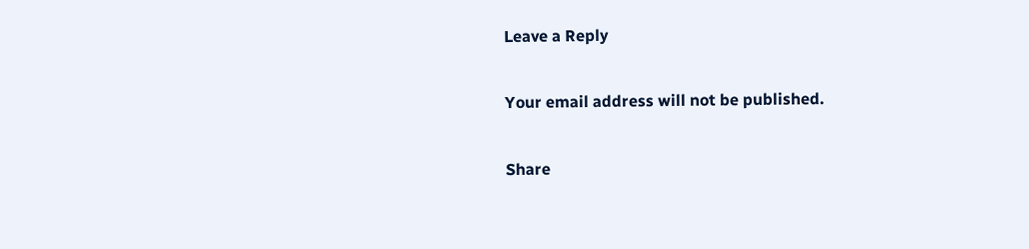Leave a Reply

Your email address will not be published.

Share